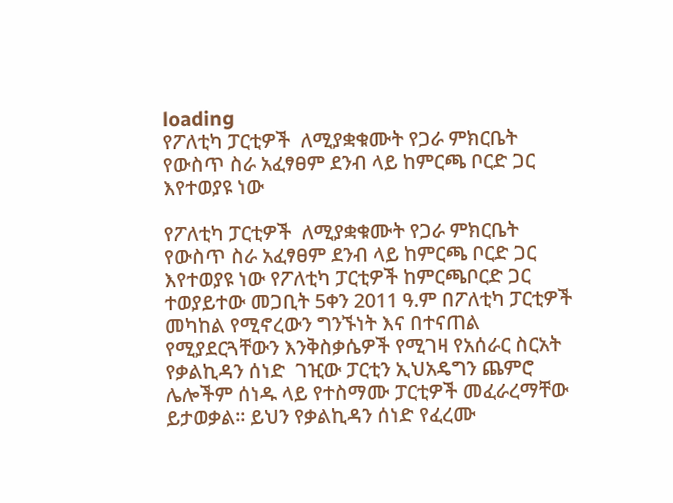loading
የፖለቲካ ፓርቲዎች  ለሚያቋቁሙት የጋራ ምክርቤት የውስጥ ስራ አፈፃፀም ደንብ ላይ ከምርጫ ቦርድ ጋር እየተወያዩ ነው

የፖለቲካ ፓርቲዎች  ለሚያቋቁሙት የጋራ ምክርቤት የውስጥ ስራ አፈፃፀም ደንብ ላይ ከምርጫ ቦርድ ጋር እየተወያዩ ነው የፖለቲካ ፓርቲዎች ከምርጫቦርድ ጋር ተወያይተው መጋቢት 5ቀን 2011 ዓ.ም በፖለቲካ ፓርቲዎች መካከል የሚኖረውን ግንኙነት እና በተናጠል የሚያደርጓቸውን እንቅስቃሴዎች የሚገዛ የአሰራር ስርአት የቃልኪዳን ሰነድ  ገዢው ፓርቲን ኢህአዴግን ጨምሮ ሌሎችም ሰነዱ ላይ የተስማሙ ፓርቲዎች መፈራረማቸው ይታወቃል፡፡ ይህን የቃልኪዳን ሰነድ የፈረሙ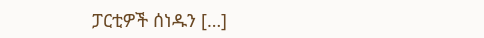ፓርቲዎች ሰነዱን […]